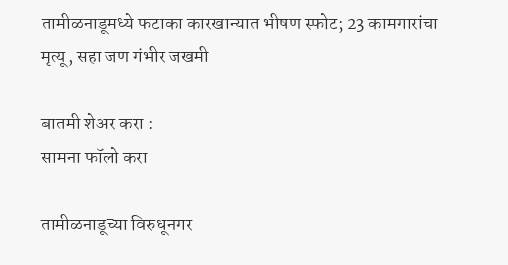तामीळनाडूमध्ये फटाका कारखान्यात भीषण स्फोट; 23 कामगारांचा मृत्यू, सहा जण गंभीर जखमी

बातमी शेअर करा :
सामना फॉलो करा

तामीळनाडूच्या विरुधूनगर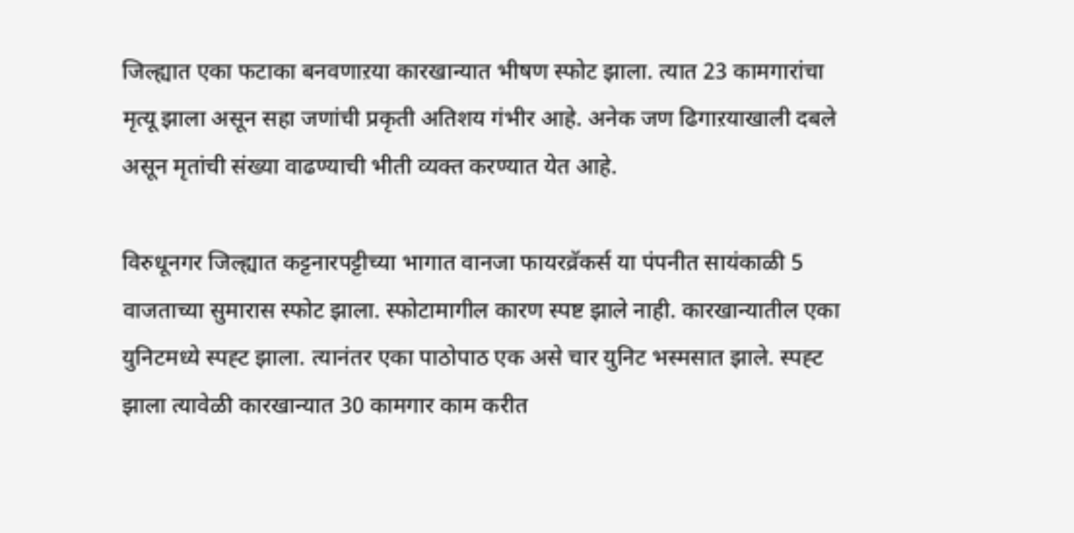जिल्ह्यात एका फटाका बनवणाऱया कारखान्यात भीषण स्फोट झाला. त्यात 23 कामगारांचा मृत्यू झाला असून सहा जणांची प्रकृती अतिशय गंभीर आहे. अनेक जण ढिगाऱयाखाली दबले असून मृतांची संख्या वाढण्याची भीती व्यक्त करण्यात येत आहे.

विरुधूनगर जिल्ह्यात कट्टनारपट्टीच्या भागात वानजा फायरव्रॅकर्स या पंपनीत सायंकाळी 5 वाजताच्या सुमारास स्फोट झाला. स्फोटामागील कारण स्पष्ट झाले नाही. कारखान्यातील एका युनिटमध्ये स्पह्ट झाला. त्यानंतर एका पाठोपाठ एक असे चार युनिट भस्मसात झाले. स्पह्ट झाला त्यावेळी कारखान्यात 30 कामगार काम करीत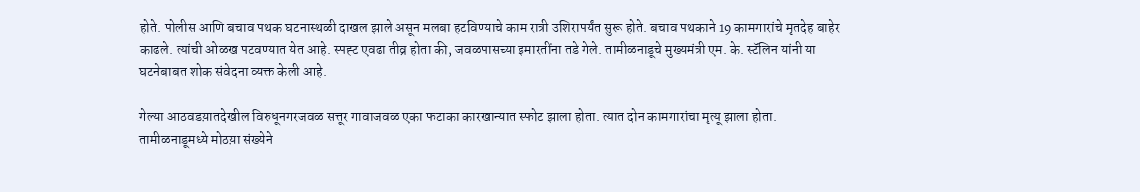होते. पोलीस आणि बचाव पथक घटनास्थळी दाखल झाले असून मलबा हटविण्याचे काम रात्री उशिरापर्यंत सुरू होते. बचाव पथकाने 19 कामगारांचे मृतदेह बाहेर काढले. त्यांची ओळख पटवण्यात येत आहे. स्पह्ट एवढा तीव्र होता की, जवळपासच्या इमारतींना तडे गेले. तामीळनाडूचे मुख्यमंत्री एम. के. स्टॅलिन यांनी या घटनेबाबत शोक संवेदना व्यक्त केली आहे.

गेल्या आठवडय़ातदेखील विरुधूनगरजवळ सत्तूर गावाजवळ एका फटाका कारखान्यात स्फोट झाला होता. त्यात दोन कामगारांचा मृत्यू झाला होता. तामीळनाडूमध्ये मोठय़ा संख्येने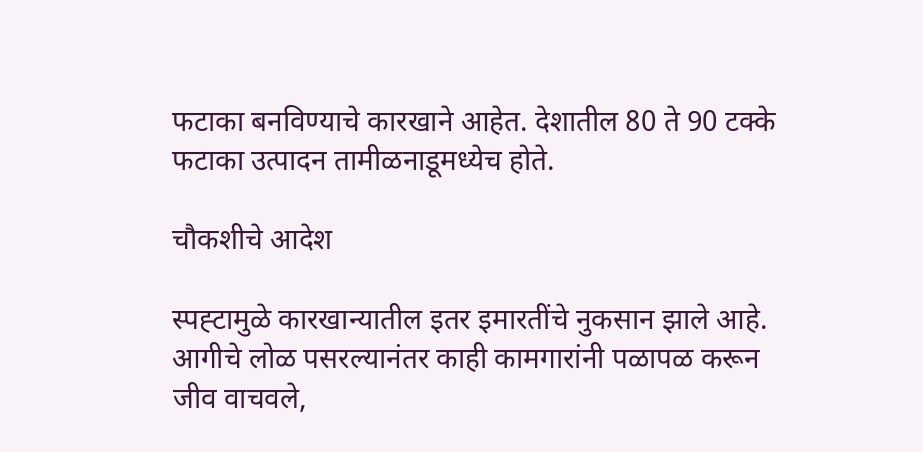फटाका बनविण्याचे कारखाने आहेत. देशातील 80 ते 90 टक्के फटाका उत्पादन तामीळनाडूमध्येच होते.

चौकशीचे आदेश

स्पह्टामुळे कारखान्यातील इतर इमारतींचे नुकसान झाले आहे. आगीचे लोळ पसरल्यानंतर काही कामगारांनी पळापळ करून जीव वाचवले,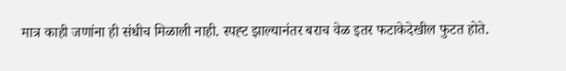मात्र काही जणांना ही संधीच मिळाली नाही. स्पह्ट झाल्यानंतर बराच वेळ इतर फटाकेदेखील फुटत होते.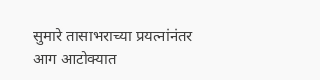सुमारे तासाभराच्या प्रयत्नांनंतर आग आटोक्यात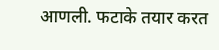आणली. फटाके तयार करत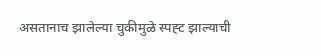असतानाच झालेल्या चुकीमुळे स्पह्ट झाल्याची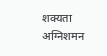शक्यता अग्निशमन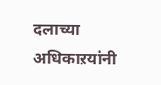दलाच्या अधिकाऱयांनी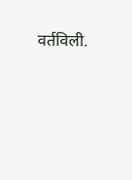वर्तविली.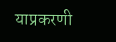याप्रकरणी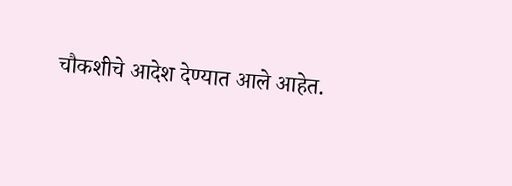चौकशीचे आदेश देण्यात आले आहेत.